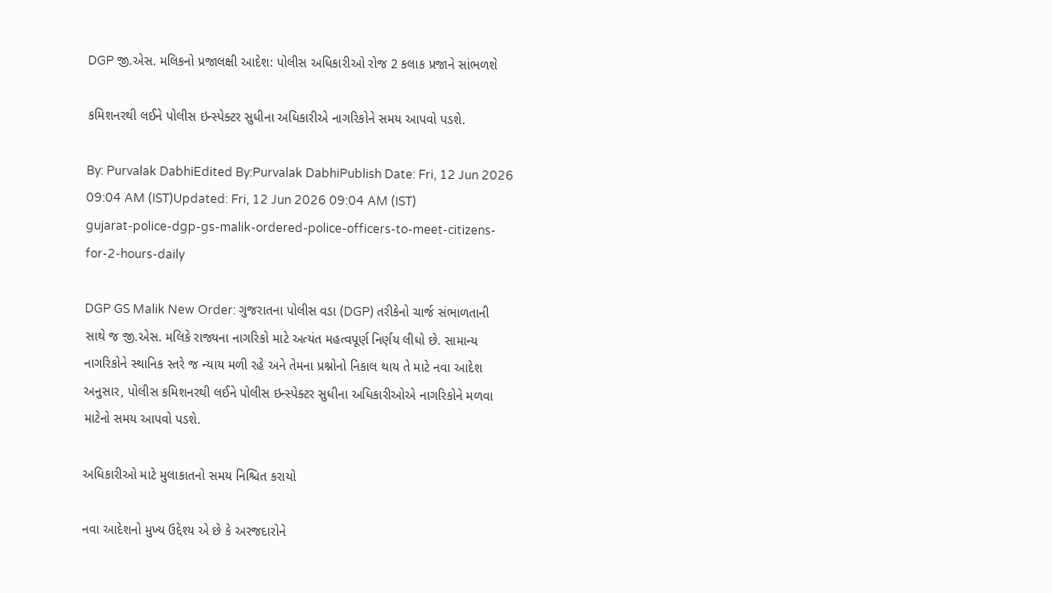DGP જી.એસ. મલિકનો પ્રજાલક્ષી આદેશ: પોલીસ અધિકારીઓ રોજ 2 કલાક પ્રજાને સાંભળશે

કમિશનરથી લઈને પોલીસ ઇન્સ્પેક્ટર સુધીના અધિકારીએ નાગરિકોને સમય આપવો પડશે.

By: Purvalak DabhiEdited By:Purvalak DabhiPublish Date: Fri, 12 Jun 2026 09:04 AM (IST)Updated: Fri, 12 Jun 2026 09:04 AM (IST)
gujarat-police-dgp-gs-malik-ordered-police-officers-to-meet-citizens-for-2-hours-daily

DGP GS Malik New Order: ગુજરાતના પોલીસ વડા (DGP) તરીકેનો ચાર્જ સંભાળતાની સાથે જ જી.એસ. મલિકે રાજ્યના નાગરિકો માટે અત્યંત મહત્વપૂર્ણ નિર્ણય લીધો છે. સામાન્ય નાગરિકોને સ્થાનિક સ્તરે જ ન્યાય મળી રહે અને તેમના પ્રશ્નોનો નિકાલ થાય તે માટે નવા આદેશ અનુસાર, પોલીસ કમિશનરથી લઈને પોલીસ ઇન્સ્પેક્ટર સુધીના અધિકારીઓએ નાગરિકોને મળવા માટેનો સમય આપવો પડશે.

અધિકારીઓ માટે મુલાકાતનો સમય નિશ્ચિત કરાયો

નવા આદેશનો મુખ્ય ઉદ્દેશ્ય એ છે કે અરજદારોને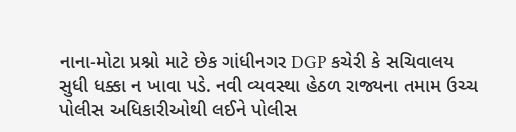નાના-મોટા પ્રશ્નો માટે છેક ગાંધીનગર DGP કચેરી કે સચિવાલય સુધી ધક્કા ન ખાવા પડે. નવી વ્યવસ્થા હેઠળ રાજ્યના તમામ ઉચ્ચ પોલીસ અધિકારીઓથી લઈને પોલીસ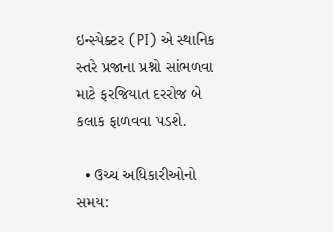ઇન્સ્પેક્ટર (PI) એ સ્થાનિક સ્તરે પ્રજાના પ્રશ્નો સાંભળવા માટે ફરજિયાત દરરોજ બે કલાક ફાળવવા પડશે.

  • ઉચ્ચ અધિકારીઓનો સમય: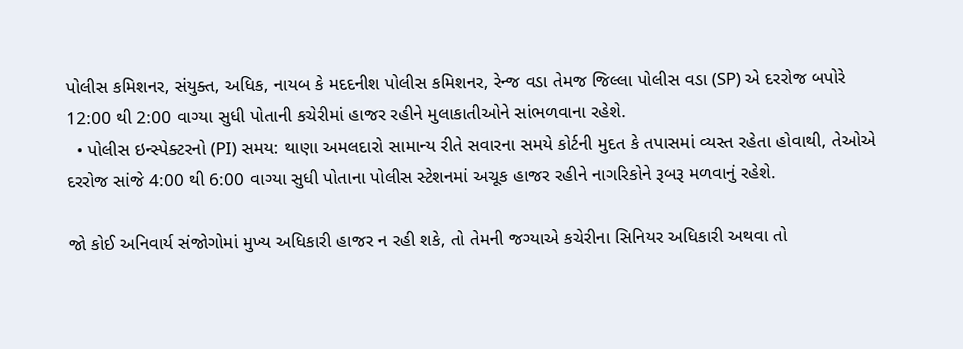પોલીસ કમિશનર, સંયુક્ત, અધિક, નાયબ કે મદદનીશ પોલીસ કમિશનર, રેન્જ વડા તેમજ જિલ્લા પોલીસ વડા (SP) એ દરરોજ બપોરે 12:00 થી 2:00 વાગ્યા સુધી પોતાની કચેરીમાં હાજર રહીને મુલાકાતીઓને સાંભળવાના રહેશે.
  • પોલીસ ઇન્સ્પેક્ટરનો (PI) સમય: થાણા અમલદારો સામાન્ય રીતે સવારના સમયે કોર્ટની મુદત કે તપાસમાં વ્યસ્ત રહેતા હોવાથી, તેઓએ દરરોજ સાંજે 4:00 થી 6:00 વાગ્યા સુધી પોતાના પોલીસ સ્ટેશનમાં અચૂક હાજર રહીને નાગરિકોને રૂબરૂ મળવાનું રહેશે.

જો કોઈ અનિવાર્ય સંજોગોમાં મુખ્ય અધિકારી હાજર ન રહી શકે, તો તેમની જગ્યાએ કચેરીના સિનિયર અધિકારી અથવા તો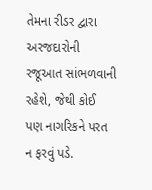તેમના રીડર દ્વારા અરજદારોની રજૂઆત સાંભળવાની રહેશે, જેથી કોઈ પણ નાગરિકને પરત ન ફરવું પડે.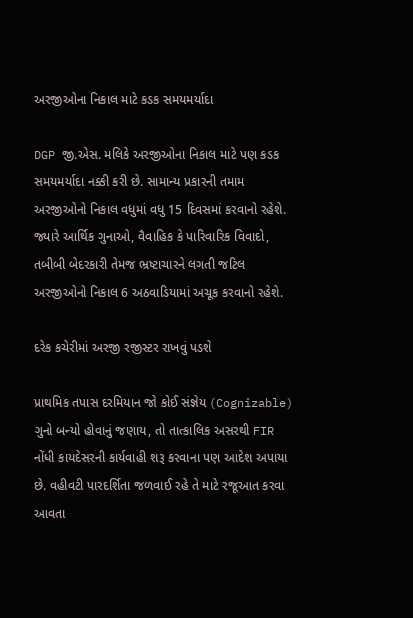અરજીઓના નિકાલ માટે કડક સમયમર્યાદા

DGP જી.એસ. મલિકે અરજીઓના નિકાલ માટે પણ કડક સમયમર્યાદા નક્કી કરી છે. સામાન્ય પ્રકારની તમામ અરજીઓનો નિકાલ વધુમાં વધુ 15 દિવસમાં કરવાનો રહેશે. જ્યારે આર્થિક ગુનાઓ, વૈવાહિક કે પારિવારિક વિવાદો, તબીબી બેદરકારી તેમજ ભ્રષ્ટાચારને લગતી જટિલ અરજીઓનો નિકાલ 6 અઠવાડિયામાં અચૂક કરવાનો રહેશે.

દરેક કચેરીમાં અરજી રજીસ્ટર રાખવું પડશે

પ્રાથમિક તપાસ દરમિયાન જો કોઈ સંજ્ઞેય (Cognizable) ગુનો બન્યો હોવાનું જણાય, તો તાત્કાલિક અસરથી FIR નોંધી કાયદેસરની કાર્યવાહી શરૂ કરવાના પણ આદેશ અપાયા છે. વહીવટી પારદર્શિતા જળવાઈ રહે તે માટે રજૂઆત કરવા આવતા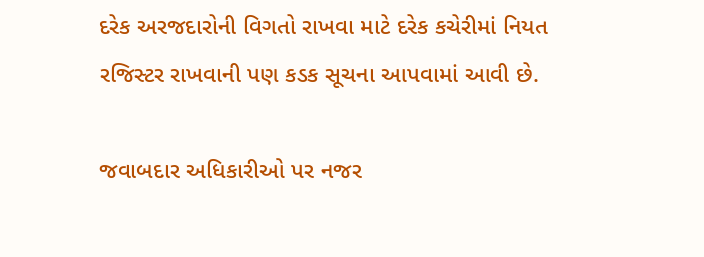દરેક અરજદારોની વિગતો રાખવા માટે દરેક કચેરીમાં નિયત રજિસ્ટર રાખવાની પણ કડક સૂચના આપવામાં આવી છે.

જવાબદાર અધિકારીઓ પર નજર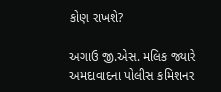કોણ રાખશે?

અગાઉ જી.એસ. મલિક જ્યારે અમદાવાદના પોલીસ કમિશનર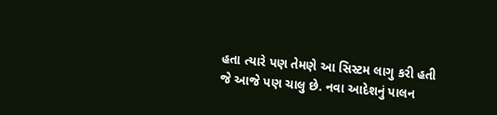હતા ત્યારે પણ તેમણે આ સિસ્ટમ લાગુ કરી હતી જે આજે પણ ચાલુ છે. નવા આદેશનું પાલન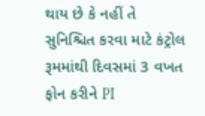થાય છે કે નહીં તે સુનિશ્ચિત કરવા માટે કંટ્રોલ રૂમમાંથી દિવસમાં 3 વખત ફોન કરીને PI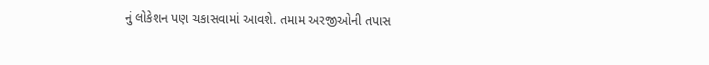નું લોકેશન પણ ચકાસવામાં આવશે. તમામ અરજીઓની તપાસ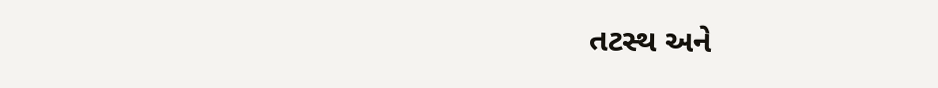તટસ્થ અને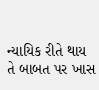ન્યાયિક રીતે થાય તે બાબત પર ખાસ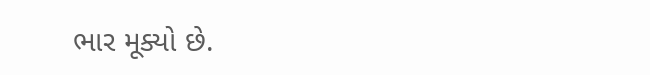ભાર મૂક્યો છે.